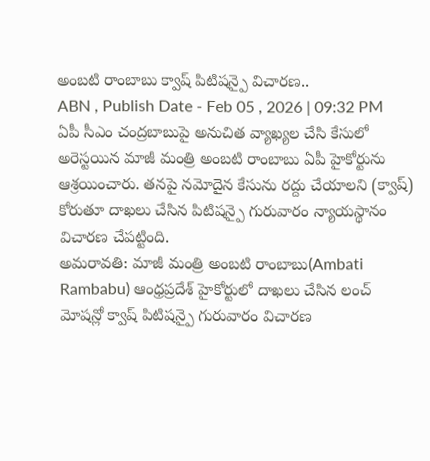అంబటి రాంబాబు క్వాష్ పిటిషన్పై విచారణ..
ABN , Publish Date - Feb 05 , 2026 | 09:32 PM
ఏపీ సీఎం చంద్రబాబుపై అనుచిత వ్యాఖ్యల చేసి కేసులో అరెస్టయిన మాజీ మంత్రి అంబటి రాంబాబు ఏపీ హైకోర్టును ఆశ్రయించారు. తనపై నమోదైన కేసును రద్దు చేయాలని (క్వాష్) కోరుతూ దాఖలు చేసిన పిటిషన్పై గురువారం న్యాయస్థానం విచారణ చేపట్టింది.
అమరావతి: మాజీ మంత్రి అంబటి రాంబాబు(Ambati Rambabu) ఆంధ్రప్రదేశ్ హైకోర్టులో దాఖలు చేసిన లంచ్ మోషన్లో క్వాష్ పిటిషన్పై గురువారం విచారణ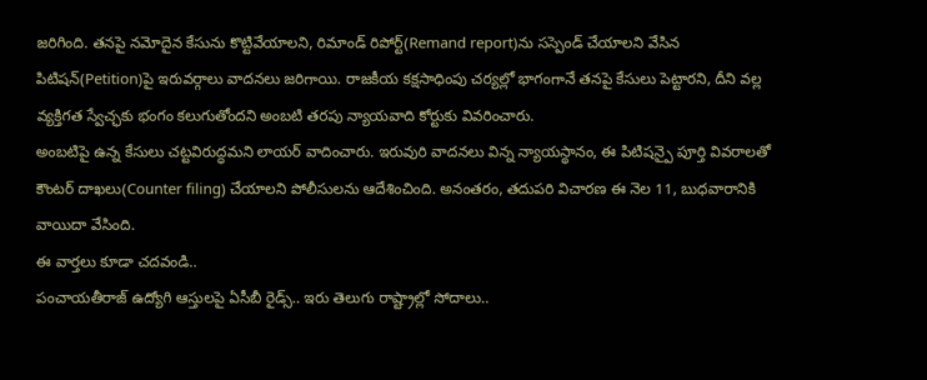జరిగింది. తనపై నమోదైన కేసును కొట్టివేయాలని, రిమాండ్ రిపోర్ట్(Remand report)ను సస్పెండ్ చేయాలని వేసిన పిటిషన్(Petition)పై ఇరువర్గాలు వాదనలు జరిగాయి. రాజకీయ కక్షసాధింపు చర్యల్లో భాగంగానే తనపై కేసులు పెట్టారని, దీని వల్ల వ్యక్తిగత స్వేచ్ఛకు భంగం కలుగుతోందని అంబటి తరపు న్యాయవాది కోర్టుకు వివరించారు.
అంబటిపై ఉన్న కేసులు చట్టవిరుద్ధమని లాయర్ వాదించారు. ఇరువురి వాదనలు విన్న న్యాయస్థానం, ఈ పిటిషన్పై పూర్తి వివరాలతో కౌంటర్ దాఖలు(Counter filing) చేయాలని పోలీసులను ఆదేశించింది. అనంతరం, తదుపరి విచారణ ఈ నెల 11, బుధవారానికి వాయిదా వేసింది.
ఈ వార్తలు కూడా చదవండి..
పంచాయతీరాజ్ ఉద్యోగి ఆస్తులపై ఏసీబీ రైడ్స్.. ఇరు తెలుగు రాష్ట్రాల్లో సోదాలు..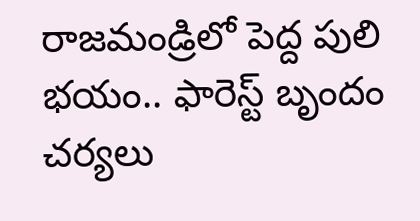రాజమండ్రిలో పెద్ద పులి భయం.. ఫారెస్ట్ బృందం చర్యలు